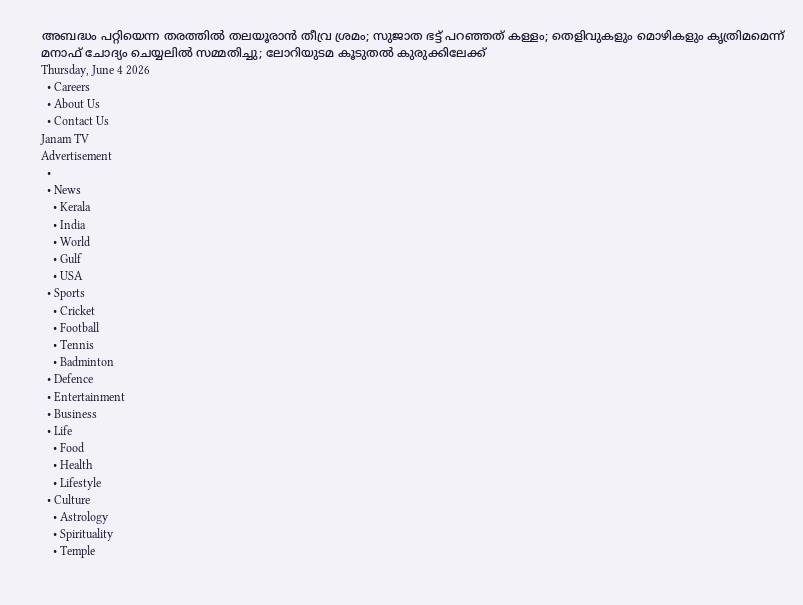അബദ്ധം പറ്റിയെന്ന തരത്തിൽ തലയൂരാൻ തീവ്ര ശ്രമം; സുജാത ഭട്ട് പറഞ്ഞത് കള്ളം; തെളിവുകളും മൊഴികളും കൃത്രിമമെന്ന് മനാഫ് ചോദ്യം ചെയ്യലിൽ സമ്മതിച്ചു; ലോറിയുടമ കൂടുതൽ കുരുക്കിലേക്ക്
Thursday, June 4 2026
  • Careers
  • About Us
  • Contact Us
Janam TV
Advertisement
  •
  • News
    • Kerala
    • India
    • World
    • Gulf
    • USA
  • Sports
    • Cricket
    • Football
    • Tennis
    • Badminton
  • Defence
  • Entertainment
  • Business
  • Life
    • Food
    • Health
    • Lifestyle
  • Culture
    • Astrology
    • Spirituality
    • Temple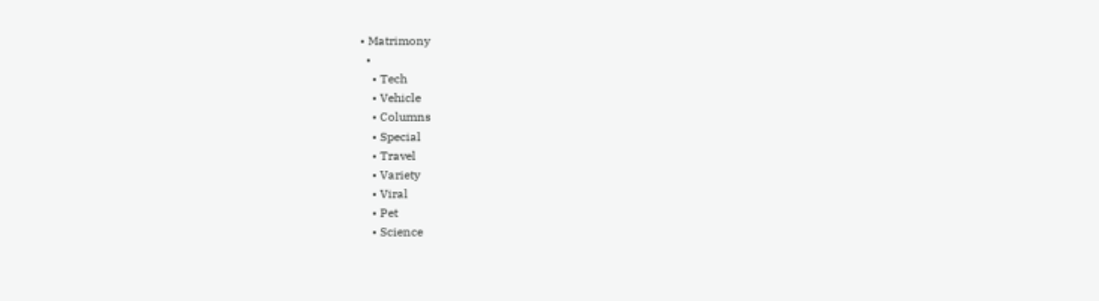• Matrimony
  •
    • Tech
    • Vehicle
    • Columns
    • Special
    • Travel
    • Variety
    • Viral
    • Pet
    • Science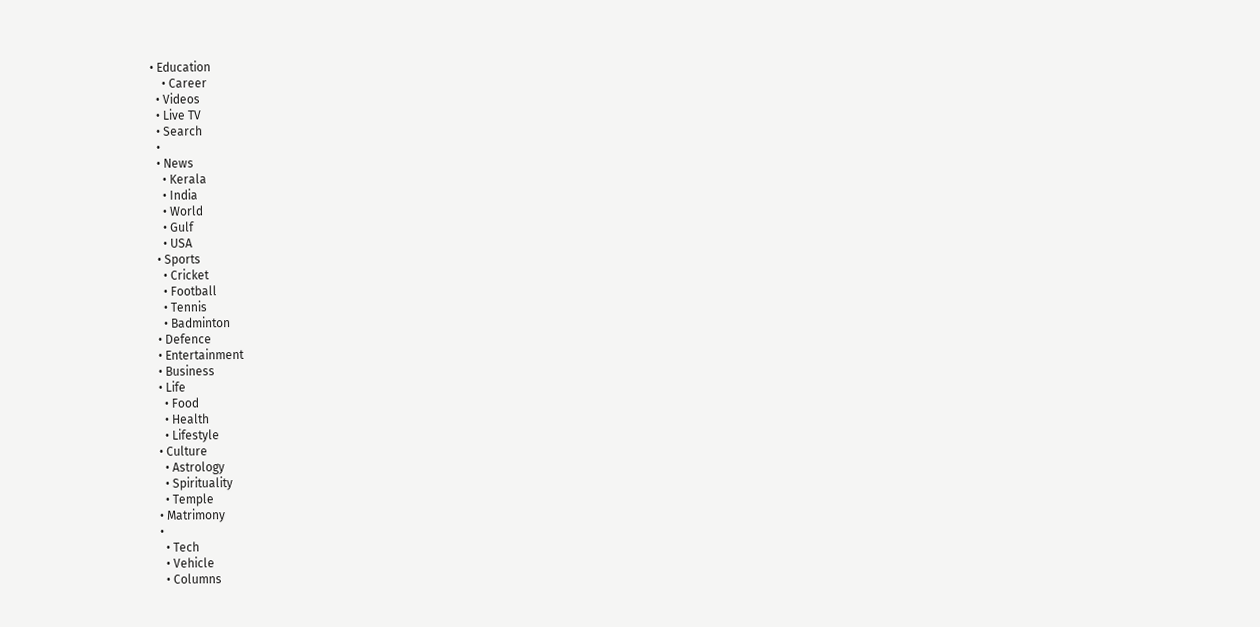• Education
    • Career
  • Videos
  • Live TV
  • Search
  •
  • News
    • Kerala
    • India
    • World
    • Gulf
    • USA
  • Sports
    • Cricket
    • Football
    • Tennis
    • Badminton
  • Defence
  • Entertainment
  • Business
  • Life
    • Food
    • Health
    • Lifestyle
  • Culture
    • Astrology
    • Spirituality
    • Temple
  • Matrimony
  •
    • Tech
    • Vehicle
    • Columns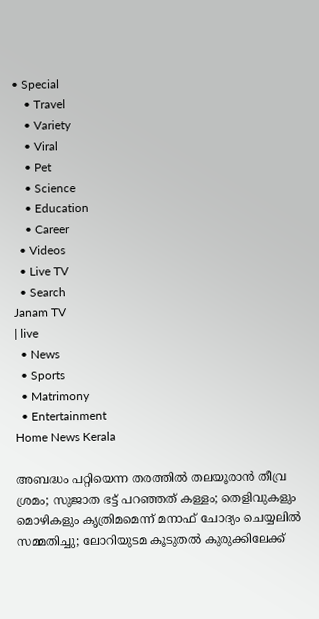• Special
    • Travel
    • Variety
    • Viral
    • Pet
    • Science
    • Education
    • Career
  • Videos
  • Live TV
  • Search
Janam TV
| live
  • News
  • Sports
  • Matrimony
  • Entertainment
Home News Kerala

അബദ്ധം പറ്റിയെന്ന തരത്തിൽ തലയൂരാൻ തീവ്ര ശ്രമം; സുജാത ഭട്ട് പറഞ്ഞത് കള്ളം; തെളിവുകളും മൊഴികളും കൃത്രിമമെന്ന് മനാഫ് ചോദ്യം ചെയ്യലിൽ സമ്മതിച്ചു; ലോറിയുടമ കൂടുതൽ കുരുക്കിലേക്ക്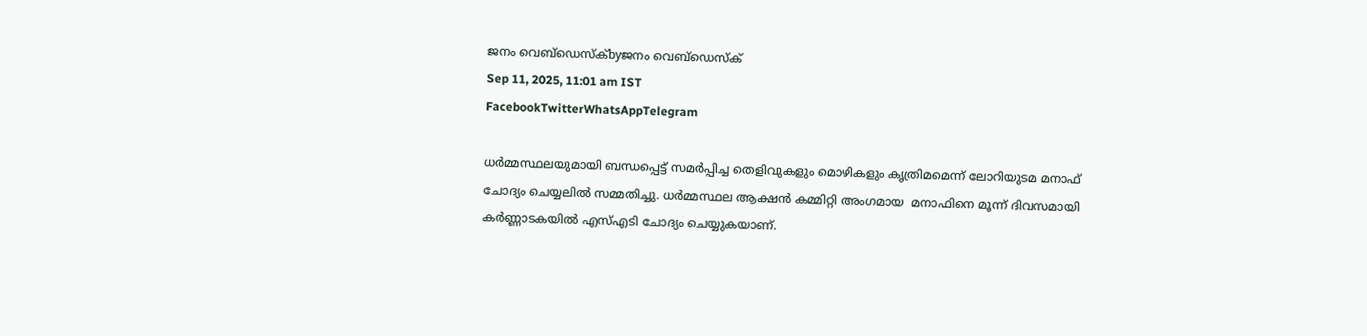ജനം വെബ്‌ഡെസ്ക്byജനം വെബ്‌ഡെസ്ക്
Sep 11, 2025, 11:01 am IST
FacebookTwitterWhatsAppTelegram

ധർമ്മസ്ഥലയുമായി ബന്ധപ്പെട്ട് സമർപ്പിച്ച തെളിവുകളും മൊഴികളും കൃത്രിമമെന്ന് ലോറിയുടമ മനാഫ് ചോദ്യം ചെയ്യലിൽ സമ്മതിച്ചു. ധർമ്മസ്ഥല ആക്ഷൻ കമ്മിറ്റി അംഗമായ  മനാഫിനെ മൂന്ന് ദിവസമായി കർണ്ണാടകയിൽ എസ്എടി ചോദ്യം ചെയ്യുകയാണ്.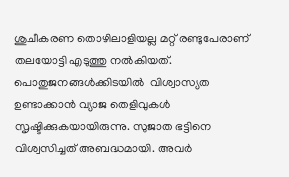ശുചീകരണ തൊഴിലാളിയല്ല മറ്റ് രണ്ടുപേരാണ് തലയോട്ടി എടുത്തു നൽകിയത്. പൊതുജനങ്ങൾക്കിടയിൽ  വിശ്വാസ്യത ഉണ്ടാക്കാൻ വ്യാജ തെളിവുകൾ സൃഷ്ടിക്കുകയായിരുന്നു. സുജാത ഭട്ടിനെ വിശ്വസിച്ചത് അബദ്ധമായി. അവർ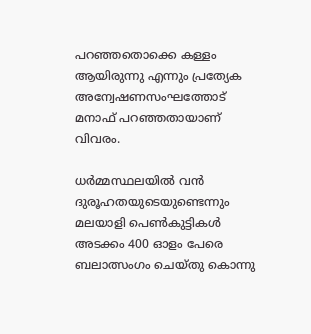പറഞ്ഞതൊക്കെ കള്ളം ആയിരുന്നു എന്നും പ്രത്യേക അന്വേഷണസംഘത്തോട് മനാഫ് പറഞ്ഞതായാണ് വിവരം.

ധർമ്മസ്ഥലയിൽ വൻ ദുരൂഹതയുടെയുണ്ടെന്നും മലയാളി പെൺകുട്ടികൾ അടക്കം 400 ഓളം പേരെ ബലാത്സംഗം ചെയ്തു കൊന്നു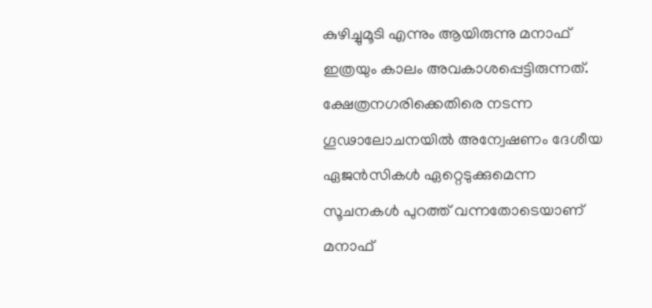കുഴിച്ചുമൂടി എന്നും ആയിരുന്നു മനാഫ് ഇത്രയും കാലം അവകാശപ്പെട്ടിരുന്നത്.  ക്ഷേത്രനഗരിക്കെതിരെ നടന്ന ഗൂഢാലോചനയിൽ അന്വേഷണം ദേശീയ ഏജൻസികൾ ഏറ്റെടുക്കുമെന്ന സൂചനകൾ പുറത്ത് വന്നതോടെയാണ് മനാഫ്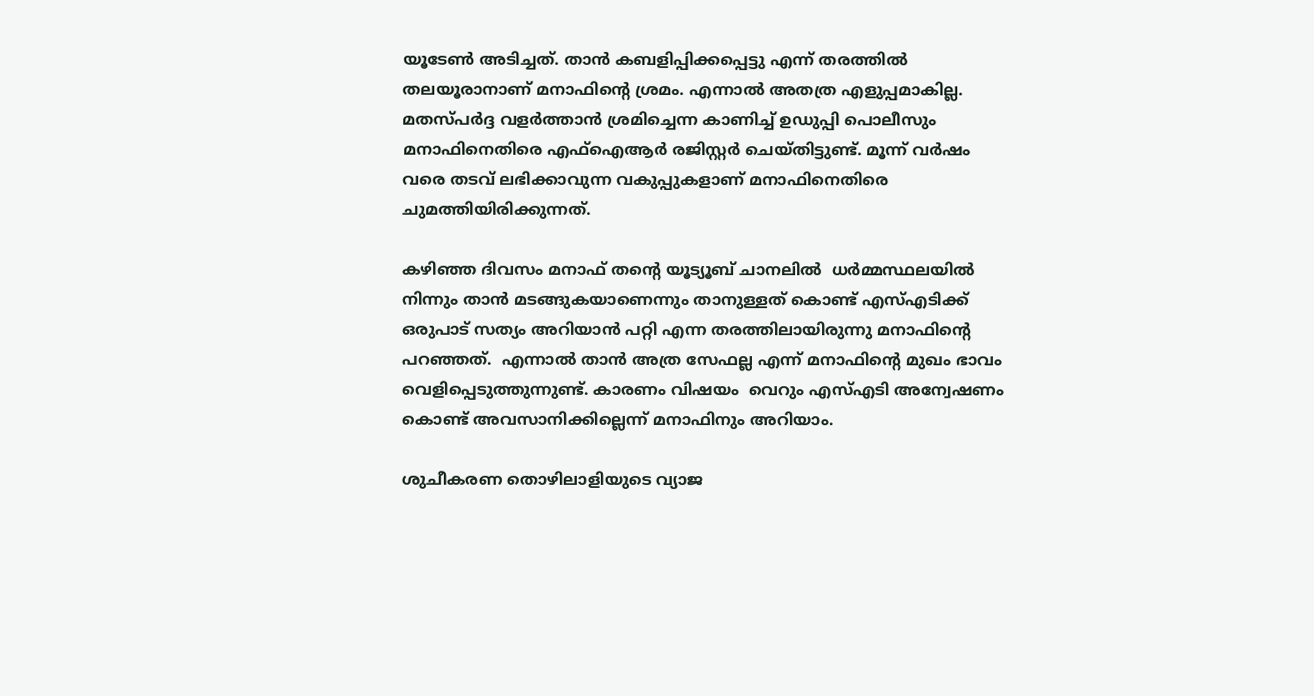യൂടേൺ അടിച്ചത്. താൻ കബളിപ്പിക്കപ്പെട്ടു എന്ന് തരത്തിൽ തലയൂരാനാണ് മനാഫിന്റെ ശ്രമം. എന്നാൽ അതത്ര എളുപ്പമാകില്ല. മതസ്പർദ്ദ വളർത്താൻ ശ്രമിച്ചെന്ന കാണിച്ച് ഉഡുപ്പി പൊലീസും മനാഫിനെതിരെ എഫ്ഐആർ രജിസ്റ്റർ ചെയ്തിട്ടുണ്ട്. മൂന്ന് വർഷം വരെ തടവ് ലഭിക്കാവുന്ന വകുപ്പുകളാണ് മനാഫിനെതിരെ ചുമത്തിയിരിക്കുന്നത്.

കഴിഞ്ഞ ദിവസം മനാഫ് തന്റെ യൂട്യൂബ് ചാനലിൽ  ധർമ്മസ്ഥലയിൽ നിന്നും താൻ മടങ്ങുകയാണെന്നും താനുള്ളത് കൊണ്ട് എസ്എടിക്ക് ഒരുപാട് സത്യം അറിയാൻ പറ്റി എന്ന തരത്തിലായിരുന്നു മനാഫിന്റെ പറഞ്ഞത്.  എന്നാൽ താൻ അത്ര സേഫല്ല എന്ന് മനാഫിന്റെ മുഖം ഭാവം വെളിപ്പെടുത്തുന്നുണ്ട്. കാരണം വിഷയം  വെറും എസ്എടി അന്വേഷണം കൊണ്ട് അവസാനിക്കില്ലെന്ന് മനാഫിനും അറിയാം.

ശുചീകരണ തൊഴിലാളിയുടെ വ്യാജ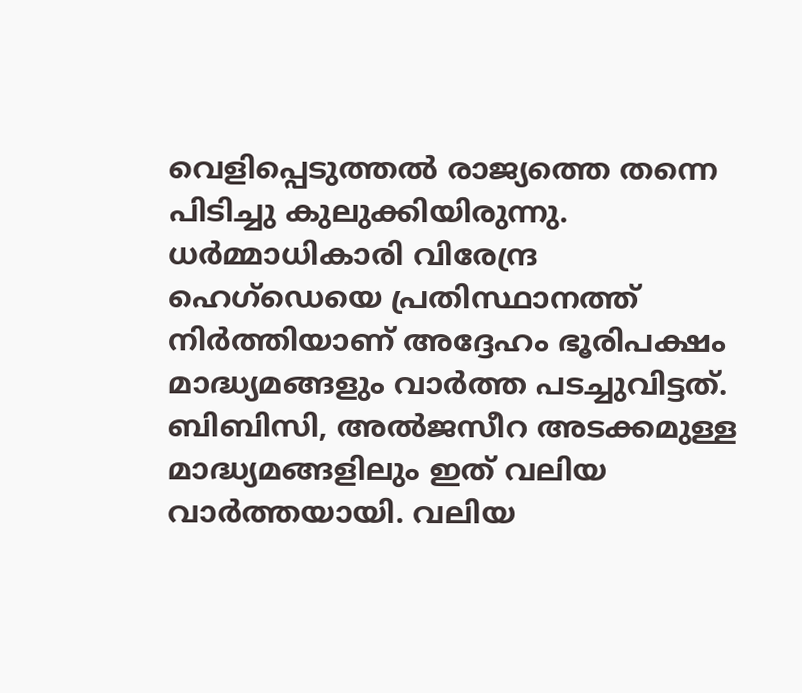വെളിപ്പെടുത്തൽ രാജ്യത്തെ തന്നെ പിടിച്ചു കുലുക്കിയിരുന്നു. ധർമ്മാധികാരി വിരേന്ദ്ര ഹെഗ്ഡെയെ പ്രതിസ്ഥാനത്ത് നിർത്തിയാണ് അദ്ദേഹം ഭൂരിപക്ഷം മാദ്ധ്യമങ്ങളും വാർത്ത പടച്ചുവിട്ടത്. ബിബിസി, അൽജസീറ അടക്കമുള്ള മാദ്ധ്യമങ്ങളിലും ഇത് വലിയ വാർത്തയായി. വലിയ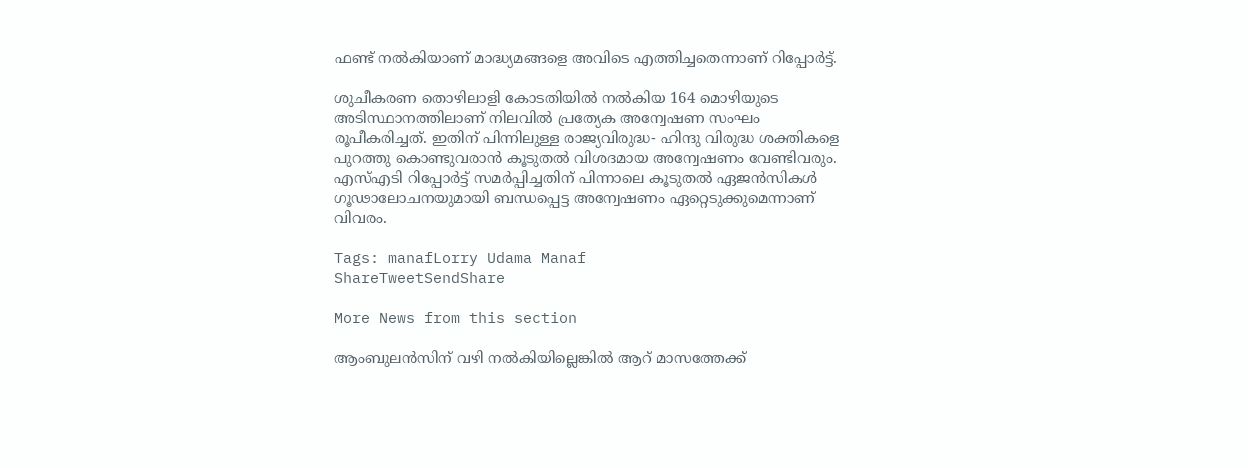ഫണ്ട് നൽകിയാണ് മാദ്ധ്യമങ്ങളെ അവിടെ എത്തിച്ചതെന്നാണ് റിപ്പോർട്ട്.

ശുചീകരണ തൊഴിലാളി കോടതിയിൽ നൽകിയ 164 മൊഴിയുടെ അടിസ്ഥാനത്തിലാണ് നിലവിൽ പ്രത്യേക അന്വേഷണ സംഘം രൂപീകരിച്ചത്. ഇതിന് പിന്നിലുള്ള രാജ്യവിരുദ്ധ- ഹിന്ദു വിരുദ്ധ ശക്തികളെ പുറത്തു കൊണ്ടുവരാൻ കൂടുതൽ വിശദമായ അന്വേഷണം വേണ്ടിവരും. എസ്എടി റിപ്പോർട്ട് സമർപ്പിച്ചതിന് പിന്നാലെ കൂടുതൽ ഏജൻസികൾ ഗൂഢാലോചനയുമായി ബന്ധപ്പെട്ട അന്വേഷണം ഏറ്റെടുക്കുമെന്നാണ് വിവരം.

Tags: manafLorry Udama Manaf
ShareTweetSendShare

More News from this section

ആംബുലന്‍സിന് വഴി നല്‍കിയില്ലെങ്കിൽ ആറ് മാസത്തേക്ക്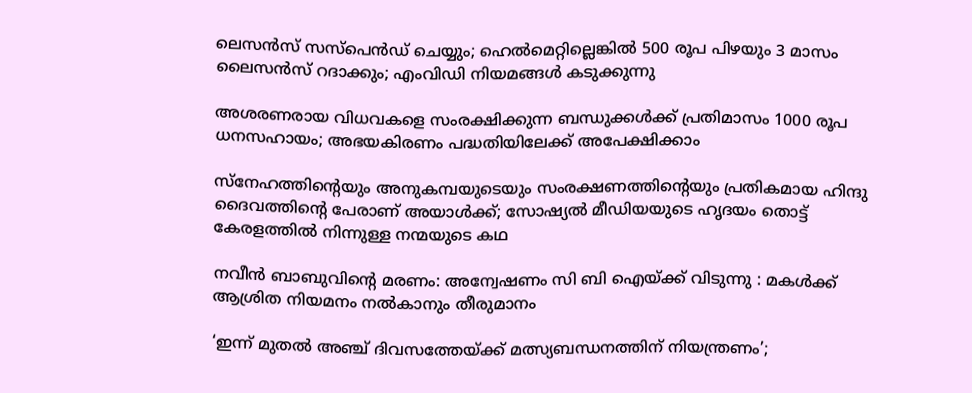ലെസൻസ് സസ്പെൻഡ് ചെയ്യും; ഹെൽമെറ്റില്ലെങ്കിൽ 500 രൂപ പിഴയും 3 മാസം ലൈസൻസ് റദാക്കും; എംവിഡി നിയമങ്ങൾ കടുക്കുന്നു

അശരണരായ വിധവകളെ സംരക്ഷിക്കുന്ന ബന്ധുക്കൾക്ക് പ്രതിമാസം 1000 രൂപ ധനസഹായം; അഭയകിരണം പദ്ധതിയിലേക്ക് അപേക്ഷിക്കാം

സ്നേഹത്തിന്റെയും അനുകമ്പയുടെയും സംരക്ഷണത്തിന്റെയും പ്രതികമായ ഹിന്ദു ദൈവത്തിന്റെ പേരാണ് അയാൾക്ക്; സോഷ്യൽ മീഡിയയുടെ ഹൃദയം തൊട്ട് കേരളത്തിൽ നിന്നുള്ള നന്മയുടെ കഥ

നവീന്‍ ബാബുവിന്റെ മരണം: അന്വേഷണം സി ബി ഐയ്‌ക്ക് വിടുന്നു : മകള്‍ക്ക് ആശ്രിത നിയമനം നല്‍കാനും തീരുമാനം

‘ഇന്ന് മുതൽ അഞ്ച് ദിവസത്തേയ്‌ക്ക് മത്സ്യബന്ധനത്തിന് നിയന്ത്രണം’;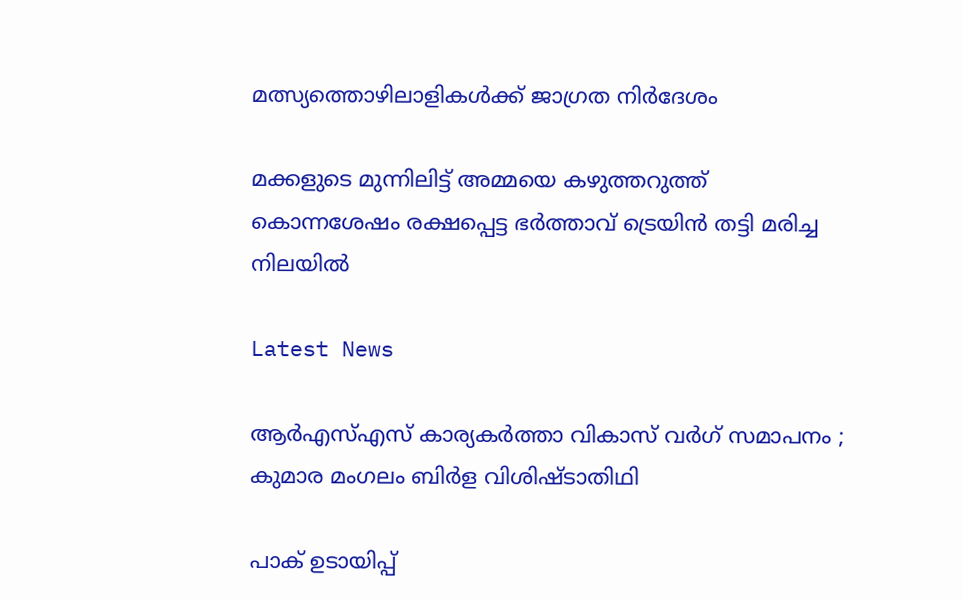മത്സ്യത്തൊഴിലാളികൾക്ക് ജാഗ്രത നിർദേശം

മക്കളുടെ മുന്നിലിട്ട് അമ്മയെ കഴുത്തറുത്ത് കൊന്നശേഷം രക്ഷപ്പെട്ട ഭര്‍ത്താവ് ട്രെയിന്‍ തട്ടി മരിച്ച നിലയില്‍

Latest News

ആർഎസ്എസ് കാര്യകർത്താ വികാസ് വർഗ് സമാപനം ; കുമാര മംഗലം ബിർള വിശിഷ്ടാതിഥി

പാക് ഉടായിപ്പ്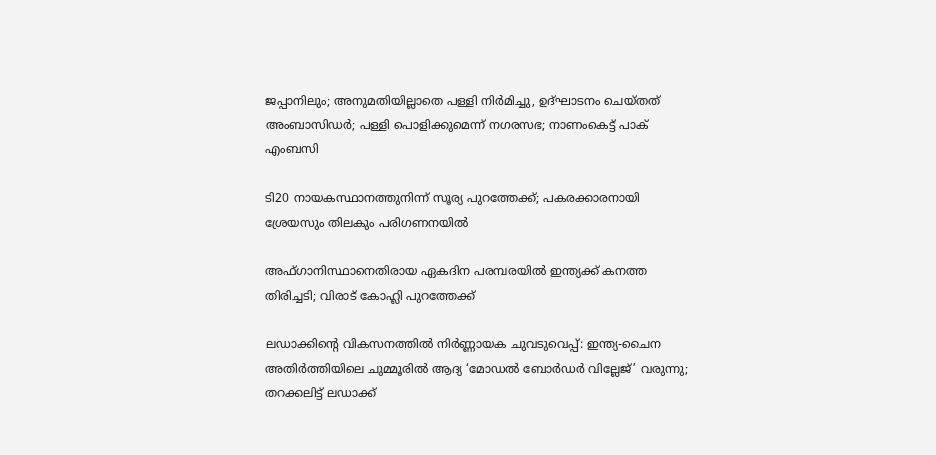ജപ്പാനിലും; അനുമതിയില്ലാതെ പള്ളി നിർമിച്ചു, ഉദ്ഘാടനം ചെയ്തത് അംബാസിഡർ; പള്ളി പൊളിക്കുമെന്ന് നഗരസഭ; നാണംകെട്ട് പാക് എംബസി

ടി20 നായകസ്ഥാനത്തുനിന്ന് സൂര്യ പുറത്തേക്ക്; പകരക്കാരനായി ശ്രേയസും തിലകും പരിഗണനയില്‍

അഫ്ഗാനിസ്ഥാനെതിരായ ഏകദിന പരമ്പരയില്‍ ഇന്ത്യക്ക് കനത്ത തിരിച്ചടി; വിരാട് കോഹ്ലി പുറത്തേക്ക്

ലഡാക്കിന്റെ വികസനത്തില്‍ നിര്‍ണ്ണായക ചുവടുവെപ്പ്: ഇന്ത്യ-ചൈന അതിര്‍ത്തിയിലെ ചുമ്മൂരില്‍ ആദ്യ ‘മോഡല്‍ ബോര്‍ഡര്‍ വില്ലേജ്’ വരുന്നു; തറക്കലിട്ട് ലഡാക്ക്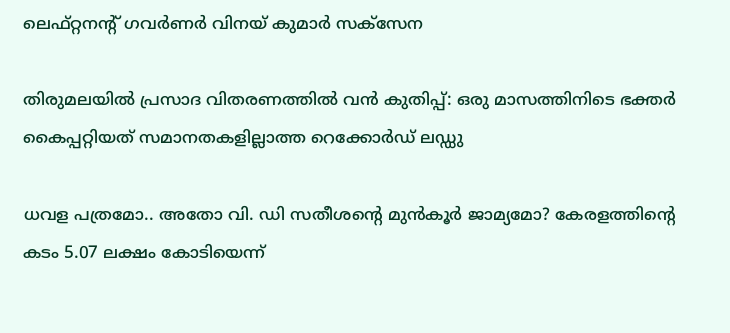ലെഫ്റ്റനന്റ് ഗവര്‍ണര്‍ വിനയ് കുമാര്‍ സക്‌സേന

തിരുമലയില്‍ പ്രസാദ വിതരണത്തില്‍ വന്‍ കുതിപ്പ്: ഒരു മാസത്തിനിടെ ഭക്തര്‍ കൈപ്പറ്റിയത് സമാനതകളില്ലാത്ത റെക്കോര്‍ഡ് ലഡ്ഡു

ധവള പത്രമോ.. അതോ വി. ഡി സതീശന്റെ മുൻകൂർ ജാമ്യമോ? കേരളത്തിന്റെ കടം 5.07 ലക്ഷം കോടിയെന്ന്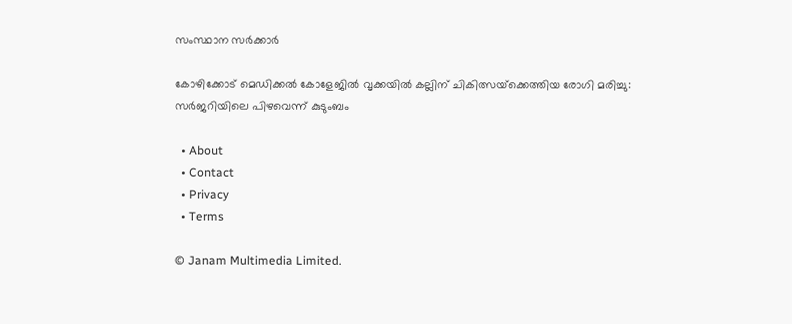സംസ്ഥാന സർക്കാർ

കോഴിക്കോട് മെഡിക്കല്‍ കോളേജില്‍ വൃക്കയിൽ കല്ലിന് ചികിത്സയ്‌ക്കെത്തിയ രോഗി മരിച്ചു: സര്‍ജറിയിലെ പിഴവെന്ന് കുടുംബം

  • About
  • Contact
  • Privacy
  • Terms

© Janam Multimedia Limited.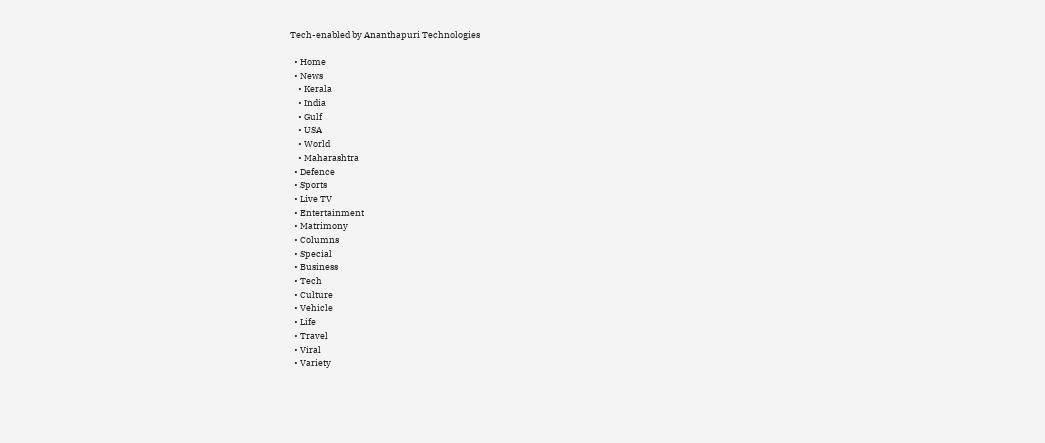Tech-enabled by Ananthapuri Technologies

  • Home
  • News
    • Kerala
    • India
    • Gulf
    • USA
    • World
    • Maharashtra
  • Defence
  • Sports
  • Live TV
  • Entertainment
  • Matrimony
  • Columns
  • Special
  • Business
  • Tech
  • Culture
  • Vehicle
  • Life
  • Travel
  • Viral
  • Variety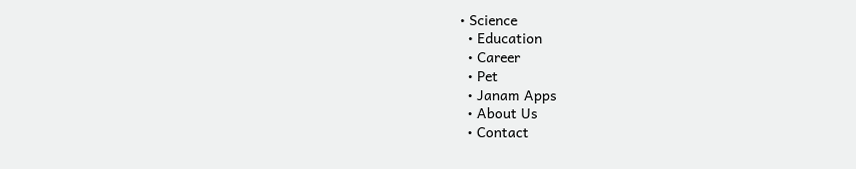• Science
  • Education
  • Career
  • Pet
  • Janam Apps
  • About Us
  • Contact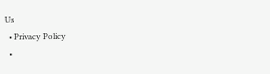Us
  • Privacy Policy
  •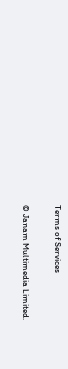Terms of Services

© Janam Multimedia Limited.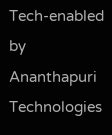Tech-enabled by Ananthapuri Technologies